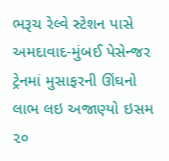ભરૂચ રેલ્વે સ્ટેશન પાસે અમદાવાદ-મુંબઈ પેસેન્જર ટ્રેનમાં મુસાફરની ઊંઘનો લાભ લઇ અજાણ્યો ઇસમ ૨૦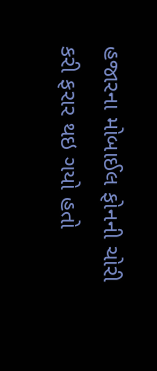હજારના મોબાઈલ ફોનની ચોરી કરી ફરાર થઇ ગયો હતો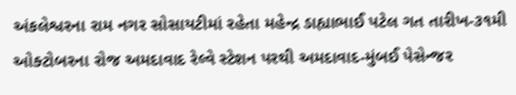અંકલેશ્વરના રામ નગર સોસાયટીમાં રહેતા મહેન્દ્ર ડાહ્યાભાઈ પટેલ ગત તારીખ-૩૧મી ઓક્ટોબરના રોજ અમદાવાદ રેલ્વે સ્ટેશન પરથી અમદાવાદ-મુંબઈ પેસેન્જર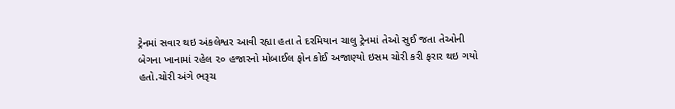ટ્રેનમાં સવાર થઇ અંકલેશ્વર આવી રહ્યા હતા તે દરમિયાન ચાલુ ટ્રેનમાં તેઓ સુઈ જતા તેઓની બેગના ખાનામાં રહેલ ૨૦ હજારનો મોબાઈલ ફોન કોઈ અજાણ્યો ઇસમ ચોરી કરી ફરાર થઇ ગયો હતો.ચોરી અંગે ભરૂચ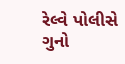રેલ્વે પોલીસે ગુનો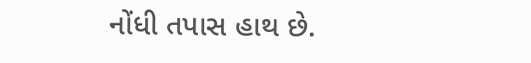નોંધી તપાસ હાથ છે.